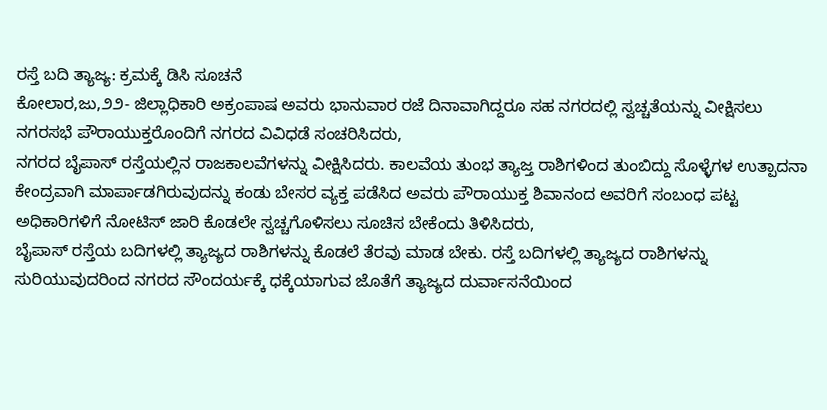ರಸ್ತೆ ಬದಿ ತ್ಯಾಜ್ಯ: ಕ್ರಮಕ್ಕೆ ಡಿಸಿ ಸೂಚನೆ
ಕೋಲಾರ,ಜು,೨೨- ಜಿಲ್ಲಾಧಿಕಾರಿ ಅಕ್ರಂಪಾಷ ಅವರು ಭಾನುವಾರ ರಜೆ ದಿನಾವಾಗಿದ್ದರೂ ಸಹ ನಗರದಲ್ಲಿ ಸ್ವಚ್ಚತೆಯನ್ನು ವೀಕ್ಷಿಸಲು ನಗರಸಭೆ ಪೌರಾಯುಕ್ತರೊಂದಿಗೆ ನಗರದ ವಿವಿಧಡೆ ಸಂಚರಿಸಿದರು,
ನಗರದ ಬೈಪಾಸ್ ರಸ್ತೆಯಲ್ಲಿನ ರಾಜಕಾಲವೆಗಳನ್ನು ವೀಕ್ಷಿಸಿದರು. ಕಾಲವೆಯ ತುಂಭ ತ್ಯಾಜ್ತ ರಾಶಿಗಳಿಂದ ತುಂಬಿದ್ದು ಸೊಳ್ಳೆಗಳ ಉತ್ಪಾದನಾ ಕೇಂದ್ರವಾಗಿ ಮಾರ್ಪಾಡಗಿರುವುದನ್ನು ಕಂಡು ಬೇಸರ ವ್ಯಕ್ತ ಪಡೆಸಿದ ಅವರು ಪೌರಾಯುಕ್ತ ಶಿವಾನಂದ ಅವರಿಗೆ ಸಂಬಂಧ ಪಟ್ಟ ಅಧಿಕಾರಿಗಳಿಗೆ ನೋಟಿಸ್ ಜಾರಿ ಕೊಡಲೇ ಸ್ವಚ್ಚಗೊಳಿಸಲು ಸೂಚಿಸ ಬೇಕೆಂದು ತಿಳಿಸಿದರು,
ಬೈಪಾಸ್ ರಸ್ತೆಯ ಬದಿಗಳಲ್ಲಿ ತ್ಯಾಜ್ಯದ ರಾಶಿಗಳನ್ನು ಕೊಡಲೆ ತೆರವು ಮಾಡ ಬೇಕು. ರಸ್ತೆ ಬದಿಗಳಲ್ಲಿ ತ್ಯಾಜ್ಯದ ರಾಶಿಗಳನ್ನು ಸುರಿಯುವುದರಿಂದ ನಗರದ ಸೌಂದರ್ಯಕ್ಕೆ ಧಕ್ಕೆಯಾಗುವ ಜೊತೆಗೆ ತ್ಯಾಜ್ಯದ ದುರ್ವಾಸನೆಯಿಂದ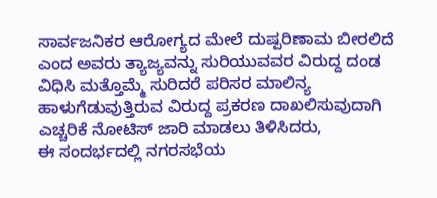ಸಾರ್ವಜನಿಕರ ಆರೋಗ್ಯದ ಮೇಲೆ ದುಷ್ಪರಿಣಾಮ ಬೀರಲಿದೆ ಎಂದ ಅವರು ತ್ಯಾಜ್ಯವನ್ನು ಸುರಿಯುವವರ ವಿರುದ್ದ ದಂಡ ವಿಧಿಸಿ ಮತ್ತೊಮ್ಮೆ ಸುರಿದರೆ ಪರಿಸರ ಮಾಲಿನ್ಯ ಹಾಳುಗೆಡುವುತ್ತಿರುವ ವಿರುದ್ದ ಪ್ರಕರಣ ದಾಖಲಿಸುವುದಾಗಿ ಎಚ್ಚರಿಕೆ ನೋಟಿಸ್ ಜಾರಿ ಮಾಡಲು ತಿಳಿಸಿದರು,
ಈ ಸಂದರ್ಭದಲ್ಲಿ ನಗರಸಭೆಯ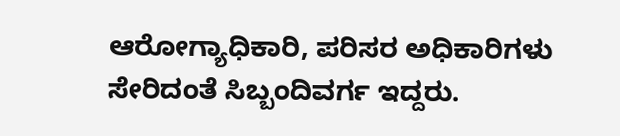ಆರೋಗ್ಯಾಧಿಕಾರಿ, ಪರಿಸರ ಅಧಿಕಾರಿಗಳು ಸೇರಿದಂತೆ ಸಿಬ್ಬಂದಿವರ್ಗ ಇದ್ದರು.